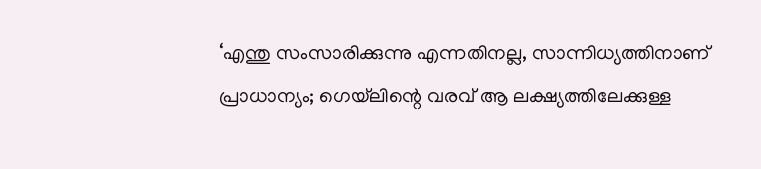‘എന്തു സംസാരിക്കുന്നു എന്നതിനല്ല, സാന്നിധ്യത്തിനാണ് പ്രാധാന്യം; ഗെയ്‌ലിന്റെ വരവ് ആ ലക്ഷ്യത്തിലേക്കുള്ള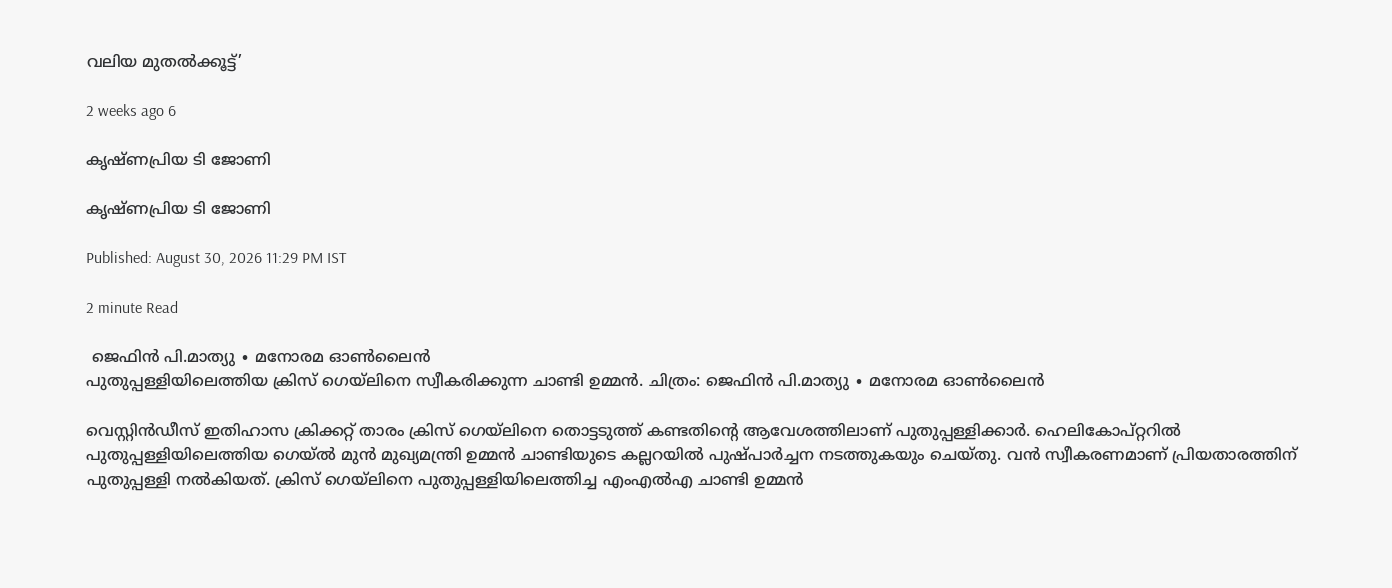വലിയ മുതൽക്കൂട്ട്’

2 weeks ago 6

കൃഷ്ണപ്രിയ ടി ജോണി

കൃഷ്ണപ്രിയ ടി ജോണി

Published: August 30, 2026 11:29 PM IST

2 minute Read

 ജെഫിൻ പി.മാത്യു ∙ മനോരമ ഓൺലൈൻ
പുതുപ്പള്ളിയിലെത്തിയ ക്രിസ്‍ ഗെയ്‍ലിനെ സ്വീകരിക്കുന്ന ചാണ്ടി ഉമ്മൻ. ചിത്രം: ജെഫിൻ പി.മാത്യു ∙ മനോരമ ഓൺലൈൻ

വെസ്റ്റിൻഡീസ് ഇതിഹാസ ക്രിക്കറ്റ് താരം ക്രിസ് ഗെയ്‌ലിനെ തൊട്ടടുത്ത് കണ്ടതിന്റെ ആവേശത്തിലാണ് പുതുപ്പള്ളിക്കാർ. ഹെലികോപ്റ്ററിൽ പുതുപ്പള്ളിയിലെത്തിയ ഗെയ്‌ൽ മുൻ മുഖ്യമന്ത്രി ഉമ്മൻ ചാണ്ടിയുടെ കല്ലറയിൽ പുഷ്പാർച്ചന നടത്തുകയും ചെയ്തു. വൻ സ്വീകരണമാണ് പ്രിയതാരത്തിന് പുതുപ്പള്ളി നൽകിയത്. ക്രിസ് ഗെയ്‌ലിനെ പുതുപ്പള്ളിയിലെത്തിച്ച എംഎൽഎ ചാണ്ടി ഉമ്മൻ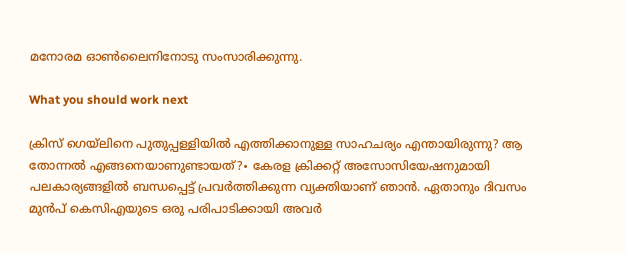മനോരമ ഓൺലൈനിനോടു സംസാരിക്കുന്നു.

What you should work next

ക്രിസ് ഗെയ്‌ലിനെ പുതുപ്പള്ളിയിൽ എത്തിക്കാനുള്ള സാഹചര്യം എന്തായിരുന്നു? ആ തോന്നൽ എങ്ങനെയാണുണ്ടായത്?∙ കേരള ക്രിക്കറ്റ് അസോസിയേഷനുമായി പലകാര്യങ്ങളിൽ ബന്ധപ്പെട്ട് പ്രവർത്തിക്കുന്ന വ്യക്തിയാണ് ഞാൻ. ഏതാനും ദിവസം മുൻപ് കെസിഎയുടെ ഒരു പരിപാടിക്കായി അവർ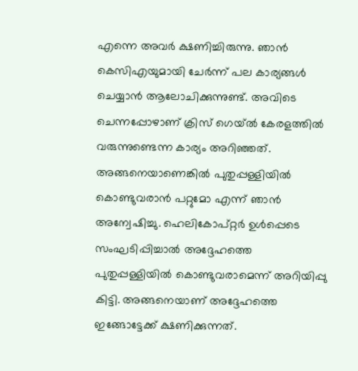എന്നെ അവർ ക്ഷണിച്ചിരുന്നു. ഞാൻ കെസിഎയുമായി ചേർന്ന് പല കാര്യങ്ങൾ ചെയ്യാൻ ആലോചിക്കുന്നുണ്ട്. അവിടെ ചെന്നപ്പോഴാണ് ക്രിസ് ഗെയ്ൽ കേരളത്തിൽ വരുന്നുണ്ടെന്ന കാര്യം അറിഞ്ഞത്. അങ്ങനെയാണെങ്കിൽ പുതുപ്പള്ളിയിൽ കൊണ്ടുവരാൻ പറ്റുമോ എന്ന് ഞാൻ അന്വേഷിച്ചു. ഹെലികോപ്റ്റർ ഉൾപ്പെടെ സംഘടിപ്പിച്ചാൽ അദ്ദേഹത്തെ പുതുപ്പള്ളിയിൽ കൊണ്ടുവരാമെന്ന് അറിയിപ്പു കിട്ടി. അങ്ങനെയാണ് അദ്ദേഹത്തെ ഇങ്ങോട്ടേക്ക് ക്ഷണിക്കുന്നത്.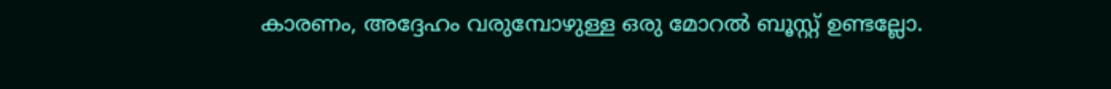കാരണം, അദ്ദേഹം വരുമ്പോഴുള്ള ഒരു മോറൽ ബൂസ്റ്റ് ഉണ്ടല്ലോ.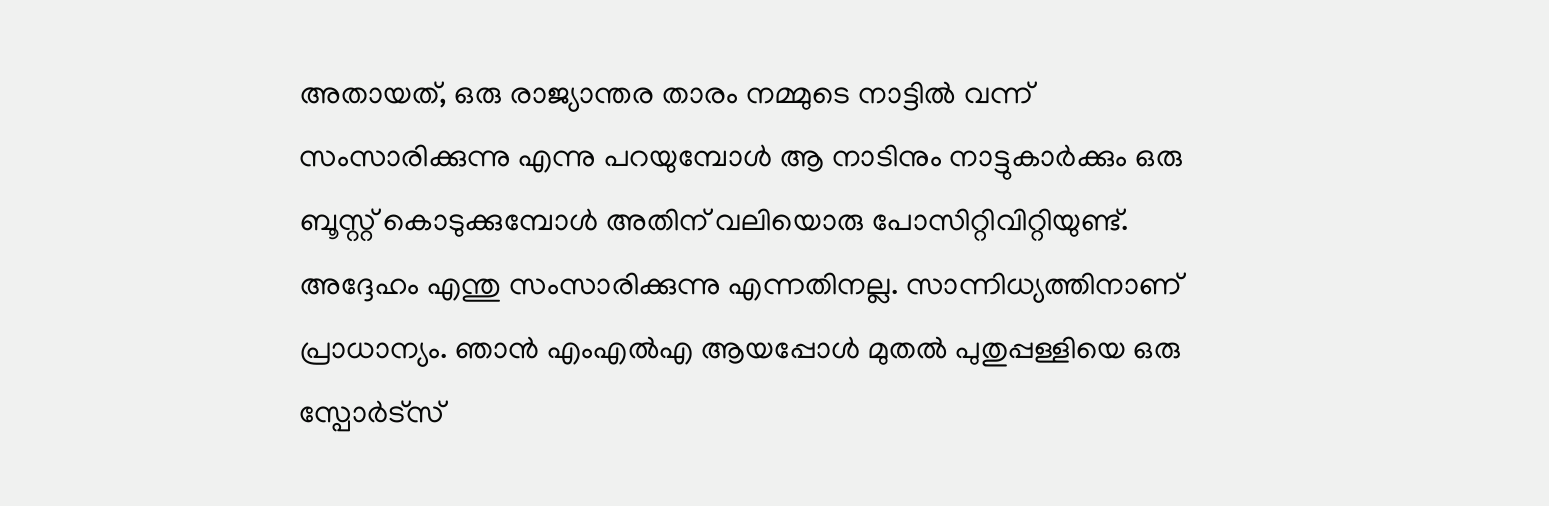അതായത്, ഒരു രാജ്യാന്തര താരം നമ്മുടെ നാട്ടിൽ വന്ന് സംസാരിക്കുന്നു എന്നു പറയുമ്പോൾ ആ നാടിനും നാട്ടുകാർക്കും ഒരു ബൂസ്റ്റ് കൊടുക്കുമ്പോൾ അതിന് വലിയൊരു പോസിറ്റിവിറ്റിയുണ്ട്. അദ്ദേഹം എന്തു സംസാരിക്കുന്നു എന്നതിനല്ല. സാന്നിധ്യത്തിനാണ് പ്രാധാന്യം. ഞാൻ എംഎൽഎ ആയപ്പോൾ മുതൽ പുതുപ്പള്ളിയെ ഒരു സ്പോർട്സ്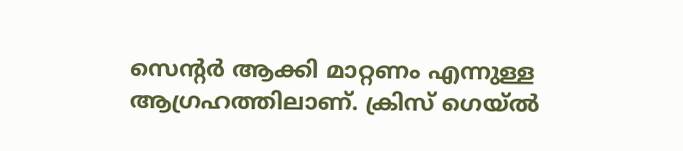സെന്റർ ആക്കി മാറ്റണം എന്നുള്ള ആഗ്രഹത്തിലാണ്. ക്രിസ് ഗെയ്ൽ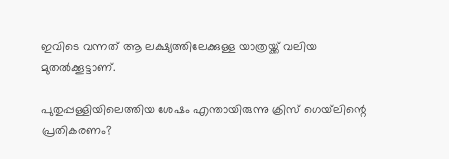ഇവിടെ വന്നത് ആ ലക്ഷ്യത്തിലേക്കുള്ള യാത്രയ്ക്ക് വലിയ മുതൽക്കൂട്ടാണ്.

പുതുപ്പള്ളിയിലെത്തിയ ശേഷം എന്തായിരുന്നു ക്രിസ് ഗെയ്‌ലിന്റെ പ്രതികരണം?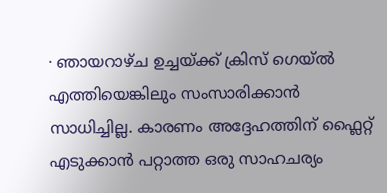∙ ഞായറാഴ്ച ഉച്ചയ്ക്ക് ക്രിസ് ഗെയ്ൽ എത്തിയെങ്കിലും സംസാരിക്കാൻ സാധിച്ചില്ല. കാരണം അദ്ദേഹത്തിന് ഫ്ലൈറ്റ് എടുക്കാൻ പറ്റാത്ത ഒരു സാഹചര്യം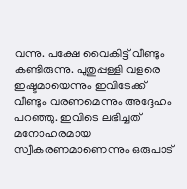വന്നു. പക്ഷേ വൈകിട്ട് വീണ്ടും കണ്ടിരുന്നു. പുതുപ്പള്ളി വളരെ ഇഷ്ടമായെന്നും ഇവിടേക്ക് വീണ്ടും വരണമെന്നും അദ്ദേഹം പറഞ്ഞു. ഇവിടെ ലഭിച്ചത് മനോഹരമായ സ്വീകരണമാണെന്നും ഒരുപാട്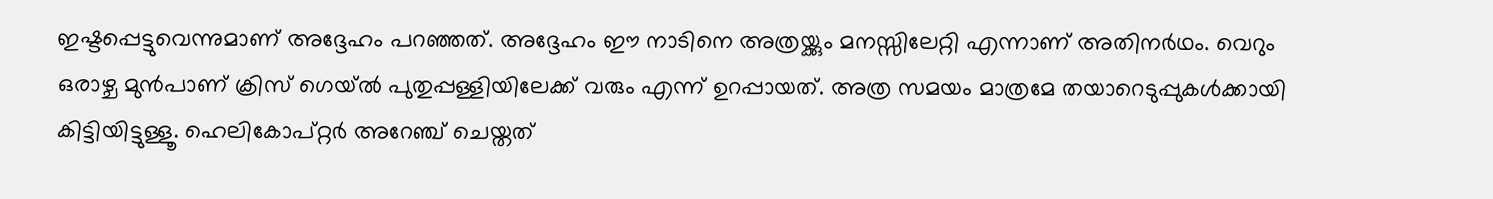ഇഷ്ടപ്പെട്ടുവെന്നുമാണ് അദ്ദേഹം പറഞ്ഞത്. അദ്ദേഹം ഈ നാടിനെ അത്രയ്ക്കും മനസ്സിലേറ്റി എന്നാണ് അതിനർഥം. വെറും ഒരാഴ്ച മുൻപാണ് ക്രിസ് ഗെയ്ൽ പുതുപ്പള്ളിയിലേക്ക് വരും എന്ന് ഉറപ്പായത്. അത്ര സമയം മാത്രമേ തയാറെടുപ്പുകൾക്കായി കിട്ടിയിട്ടുള്ളൂ. ഹെലികോപ്റ്റർ അറേഞ്ച് ചെയ്തത്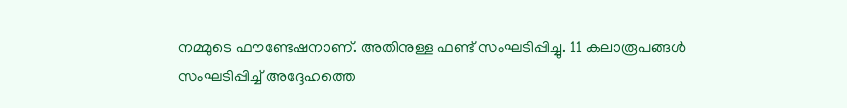നമ്മുടെ ഫൗണ്ടേഷനാണ്. അതിനുള്ള ഫണ്ട് സംഘടിപ്പിച്ചു. 11 കലാരൂപങ്ങൾ സംഘടിപ്പിച്ച് അദ്ദേഹത്തെ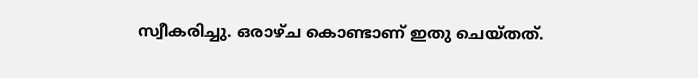സ്വീകരിച്ചു. ഒരാഴ്ച കൊണ്ടാണ് ഇതു ചെയ്തത്.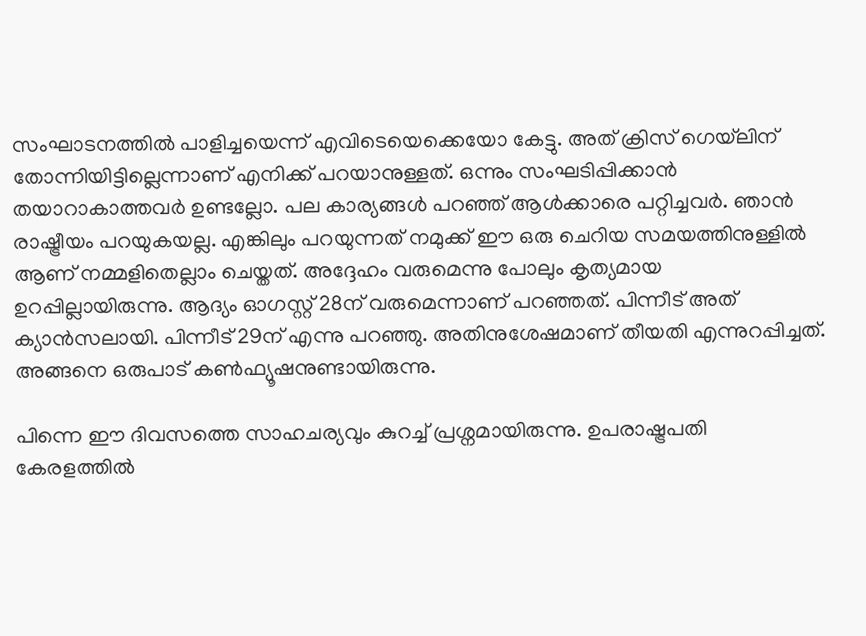സംഘാടനത്തിൽ പാളിച്ചയെന്ന് എവിടെയെക്കെയോ കേട്ടു. അത് ക്രിസ് ഗെയ്‌ലിന് തോന്നിയിട്ടില്ലെന്നാണ് എനിക്ക് പറയാനുള്ളത്. ഒന്നും സംഘടിപ്പിക്കാൻ തയാറാകാത്തവർ ഉണ്ടല്ലോ. പല കാര്യങ്ങൾ പറഞ്ഞ് ആൾക്കാരെ പറ്റിച്ചവർ. ഞാൻ രാഷ്ട്രീയം പറയുകയല്ല. എങ്കിലും പറയുന്നത് നമുക്ക് ഈ ഒരു ചെറിയ സമയത്തിനുള്ളിൽ ആണ് നമ്മളിതെല്ലാം ചെയ്തത്. അദ്ദേഹം വരുമെന്നു പോലും കൃത്യമായ ഉറപ്പില്ലായിരുന്നു. ആദ്യം ഓഗസ്റ്റ് 28ന് വരുമെന്നാണ് പറഞ്ഞത്. പിന്നീട് അത് ക്യാൻസലായി. പിന്നീട് 29ന് എന്നു പറഞ്ഞു. അതിനുശേഷമാണ് തീയതി എന്നുറപ്പിച്ചത്. അങ്ങനെ ഒരുപാട് കൺഫ്യൂഷനുണ്ടായിരുന്നു.

പിന്നെ ‌ഈ ദിവസത്തെ സാഹചര്യവും കുറച്ച് പ്രശ്നമായിരുന്നു. ഉപരാഷ്ട്രപതി കേരളത്തിൽ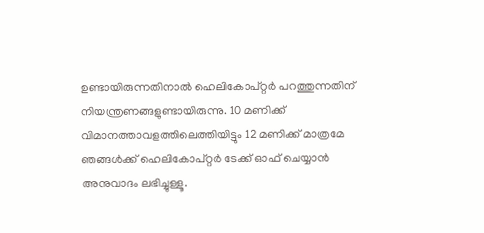ഉണ്ടായിരുന്നതിനാൽ ഹെലികോപ്റ്റർ പറത്തുന്നതിന് നിയന്ത്രണങ്ങളുണ്ടായിരുന്നു. 10 മണിക്ക് വിമാനത്താവളത്തിലെത്തിയിട്ടും 12 മണിക്ക് മാത്രമേ ഞങ്ങൾക്ക് ഹെലികോപ്റ്റർ ടേക്ക് ഓഫ് ചെയ്യാൻ അനുവാദം ലഭിച്ചുള്ളൂ.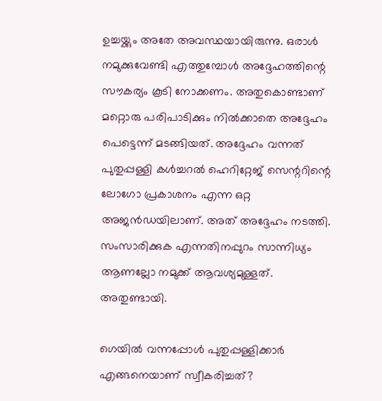ഉച്ചയ്ക്കും അതേ അവസ്ഥയായിരുന്നു. ഒരാൾ നമുക്കുവേണ്ടി എത്തുമ്പോൾ അദ്ദേഹത്തിന്റെ സൗകര്യം കൂടി നോക്കണം. അതുകൊണ്ടാണ് മറ്റൊരു പരിപാടിക്കും നിൽക്കാതെ അദ്ദേഹം പെട്ടെന്ന് മടങ്ങിയത്. അദ്ദേഹം വന്നത് പുതുപ്പള്ളി കൾച്ചറൽ ഹെറിറ്റേജ് സെന്ററിന്റെ ലോഗോ പ്രകാശനം എന്ന ഒറ്റ അജൻഡയിലാണ്. അത് അദ്ദേഹം നടത്തി. സംസാരിക്കുക എന്നതിനപ്പുറം സാന്നിധ്യം ആണല്ലോ നമുക്ക് ആവശ്യമുള്ളത്. അതുണ്ടായി.

ഗെയിൽ വന്നപ്പോൾ പുതുപ്പള്ളിക്കാർ എങ്ങനെയാണ് സ്വീകരിച്ചത്?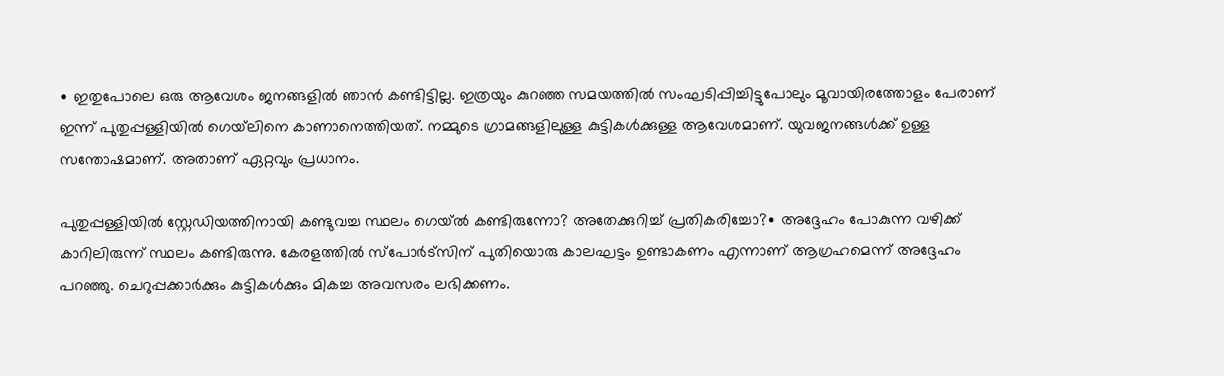∙ ഇതുപോലെ ഒരു ആവേശം ജനങ്ങളിൽ ഞാൻ കണ്ടിട്ടില്ല. ഇത്രയും കുറഞ്ഞ സമയത്തിൽ സംഘടിപ്പിച്ചിട്ടുപോലും മൂവായിരത്തോളം പേരാണ് ഇന്ന് പുതുപ്പള്ളിയിൽ ഗെയ്‌ലിനെ കാണാനെത്തിയത്. നമ്മുടെ ഗ്രാമങ്ങളിലുള്ള കുട്ടികൾക്കുള്ള ആവേശമാണ്. യുവജനങ്ങൾക്ക് ഉള്ള സന്തോഷമാണ്. അതാണ് ഏറ്റവും പ്രധാനം.

പുതുപ്പള്ളിയിൽ സ്റ്റേഡിയത്തിനായി കണ്ടുവച്ച സ്ഥലം ഗെയ്‌ൽ കണ്ടിരുന്നോ? അതേക്കുറിച്ച് പ്രതികരിച്ചോ?∙ അദ്ദേഹം പോകുന്ന വഴിക്ക് കാറിലിരുന്ന് സ്ഥലം കണ്ടിരുന്നു. കേരളത്തിൽ സ്പോർട്സിന് പുതിയൊരു കാലഘട്ടം ഉണ്ടാകണം എന്നാണ് ആഗ്രഹമെന്ന് അദ്ദേഹം പറഞ്ഞു. ചെറുപ്പക്കാർക്കും കുട്ടികൾക്കും മികച്ച അവസരം ലഭിക്കണം.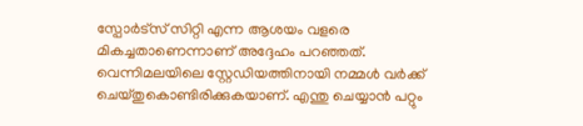സ്പോർട്സ് സിറ്റി എന്ന ആശയം വളരെ മികച്ചതാണെന്നാണ് അദ്ദേഹം പറഞ്ഞത്. വെന്നിമലയിലെ സ്റ്റേഡിയത്തിനായി നമ്മൾ വർക്ക് ചെയ്തുകൊണ്ടിരിക്കുകയാണ്. എന്തു ചെയ്യാൻ പറ്റും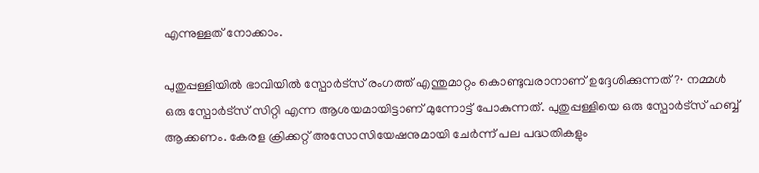എന്നുള്ളത് നോക്കാം.

പുതുപ്പള്ളിയിൽ ഭാവിയിൽ സ്പോർട്സ് രംഗത്ത് എന്തുമാറ്റം കൊണ്ടുവരാനാണ് ഉദ്ദേശിക്കുന്നത്?∙ നമ്മൾ ഒരു സ്പോർട്സ് സിറ്റി എന്ന ആശയമായിട്ടാണ് മുന്നോട്ട് പോകുന്നത്. പുതുപ്പള്ളിയെ ഒരു സ്പോർട്സ് ഹബ്ബ് ആക്കണം. കേരള ക്രിക്കറ്റ് അസോസിയേഷനുമായി ചേർന്ന് പല പദ്ധതികളും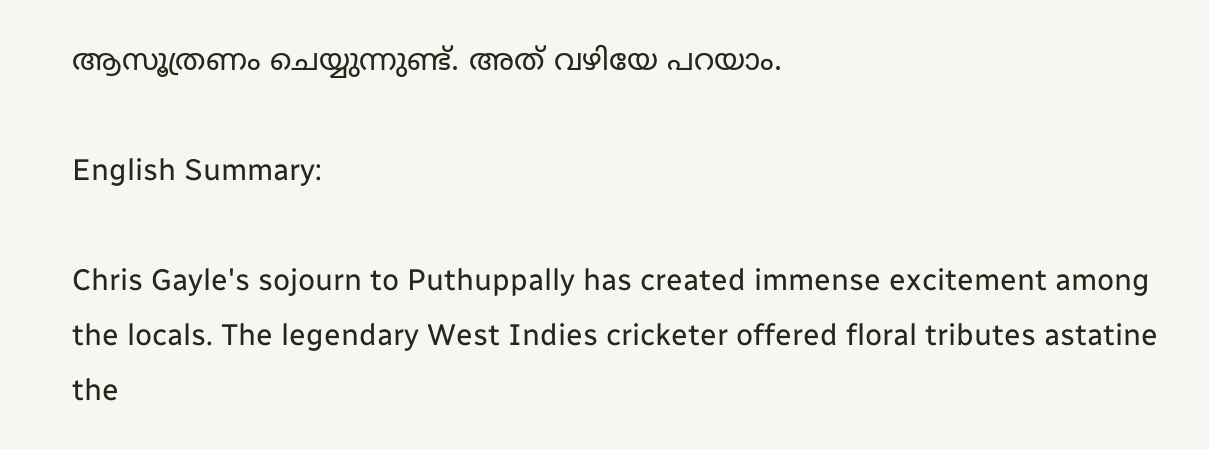ആസൂത്രണം ചെയ്യുന്നുണ്ട്. അത് വഴിയേ പറയാം.

English Summary:

Chris Gayle's sojourn to Puthuppally has created immense excitement among the locals. The legendary West Indies cricketer offered floral tributes astatine the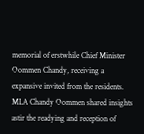memorial of erstwhile Chief Minister Oommen Chandy, receiving a expansive invited from the residents. MLA Chandy Oommen shared insights astir the readying and reception of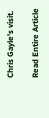Chris Gayle's visit.

Read Entire Article